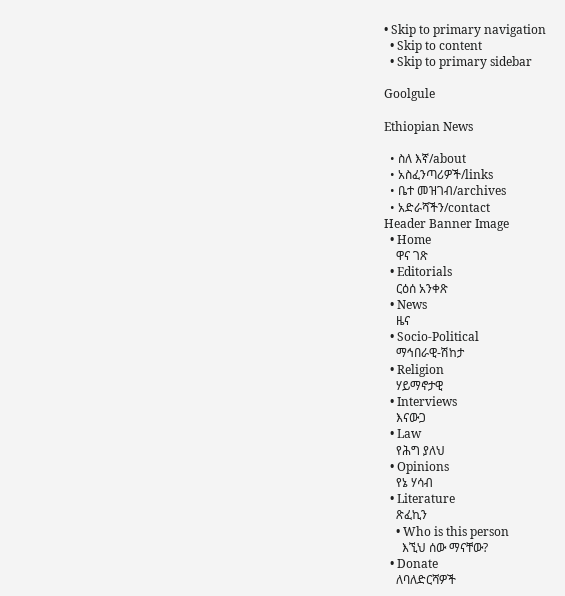• Skip to primary navigation
  • Skip to content
  • Skip to primary sidebar

Goolgule

Ethiopian News

  • ስለ እኛ/about
  • አስፈንጣሪዎች/links
  • ቤተ መዝገብ/archives
  • አድራሻችን/contact
Header Banner Image
  • Home
    ዋና ገጽ
  • Editorials
    ርዕሰ አንቀጽ
  • News
    ዜና
  • Socio-Political
    ማኅበራዊ-ሽከታ
  • Religion
    ሃይማኖታዊ
  • Interviews
    እናውጋ
  • Law
    የሕግ ያለህ
  • Opinions
    የኔ ሃሳብ
  • Literature
    ጽፈኪን
    • Who is this person
      እኚህ ሰው ማናቸው?
  • Donate
    ለባለድርሻዎች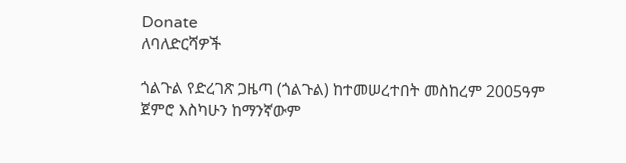Donate
ለባለድርሻዎች

ጎልጉል የድረገጽ ጋዜጣ (ጎልጉል) ከተመሠረተበት መስከረም 2005ዓም ጀምሮ እስካሁን ከማንኛውም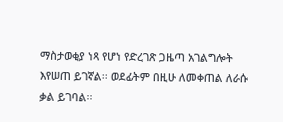ማስታወቂያ ነጻ የሆነ የድረገጽ ጋዜጣ አገልግሎት እየሠጠ ይገኛል፡፡ ወደፊትም በዚሁ ለመቀጠል ለራሱ ቃል ይገባል፡፡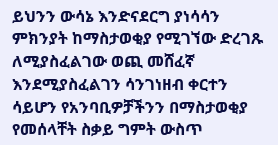ይህንን ውሳኔ እንድናደርግ ያነሳሳን ምክንያት ከማስታወቂያ የሚገኘው ድረገጹ ለሚያስፈልገው ወጪ መሸፈኛ እንደሚያስፈልገን ሳንገነዘብ ቀርተን ሳይሆን የአንባቢዎቻችንን በማስታወቂያ የመሰላቸት ስቃይ ግምት ውስጥ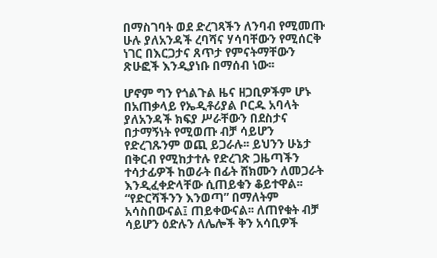በማስገባት ወደ ድረገጻችን ለንባብ የሚመጡ ሁሉ ያለአንዳች ረባሻና ሃሳባቸውን የሚሰርቅ ነገር በእርጋታና ጸጥታ የምናትማቸውን ጽሁፎች እንዲያነቡ በማሰብ ነው፡፡

ሆኖም ግን የጎልጉል ዜና ዘጋቢዎችም ሆኑ በአጠቃላይ የኤዲቶሪያል ቦርዱ አባላት ያለአንዳች ክፍያ ሥራቸውን በደስታና በታማኝነት የሚወጡ ብቻ ሳይሆን የድረገጹንም ወጪ ይጋራሉ፡፡ ይህንን ሁኔታ በቅርብ የሚከታተሉ የድረገጽ ጋዜጣችን ተሳታፊዎች ከወራት በፊት ሸክሙን ለመጋራት እንዲፈቀድላቸው ሲጠይቁን ቆይተዋል፡፡ “የድርሻችንን እንወጣ” በማለትም አሳስበውናል፤ ጠይቀውናል፡፡ ለጠየቁት ብቻ ሳይሆን ዕድሉን ለሌሎች ቅን አሳቢዎች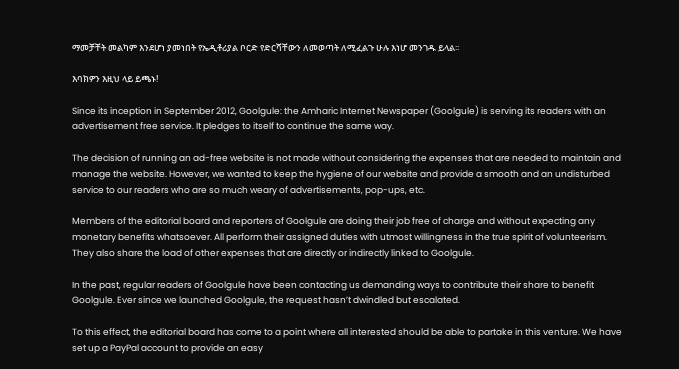ማመቻቸት መልካም እንደሆነ ያመነበት የኤዲቶሪያል ቦርድ የድርሻቸውን ለመወጣት ለሚፈልጉ ሁሉ እነሆ መንገዱ ይላል፡፡

እባክዎን እዚህ ላይ ይጫኑ!

Since its inception in September 2012, Goolgule: the Amharic Internet Newspaper (Goolgule) is serving its readers with an advertisement free service. It pledges to itself to continue the same way.

The decision of running an ad-free website is not made without considering the expenses that are needed to maintain and manage the website. However, we wanted to keep the hygiene of our website and provide a smooth and an undisturbed service to our readers who are so much weary of advertisements, pop-ups, etc.

Members of the editorial board and reporters of Goolgule are doing their job free of charge and without expecting any monetary benefits whatsoever. All perform their assigned duties with utmost willingness in the true spirit of volunteerism. They also share the load of other expenses that are directly or indirectly linked to Goolgule.

In the past, regular readers of Goolgule have been contacting us demanding ways to contribute their share to benefit Goolgule. Ever since we launched Goolgule, the request hasn’t dwindled but escalated.

To this effect, the editorial board has come to a point where all interested should be able to partake in this venture. We have set up a PayPal account to provide an easy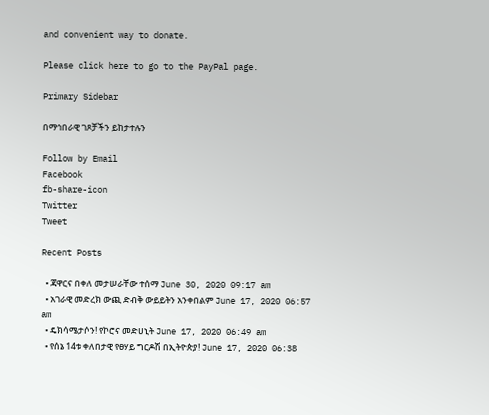and convenient way to donate.

Please click here to go to the PayPal page.

Primary Sidebar

በማኅበራዊ ገጾቻችን ይከታተሉን

Follow by Email
Facebook
fb-share-icon
Twitter
Tweet

Recent Posts

  • ጃዋርና በቀለ መታሠራቸው ተሰማ June 30, 2020 09:17 am
  • አገራዊ መድረክ ውጪ ድብቅ ውይይትን አንቀበልም June 17, 2020 06:57 am
  • ዴክሳሜታሶን! የኮሮና መድሀኒት June 17, 2020 06:49 am
  • የሰኔ 14ቱ ቀለበታዊ የፀሃይ ግርዶሽ በኢትዮጵያ! June 17, 2020 06:38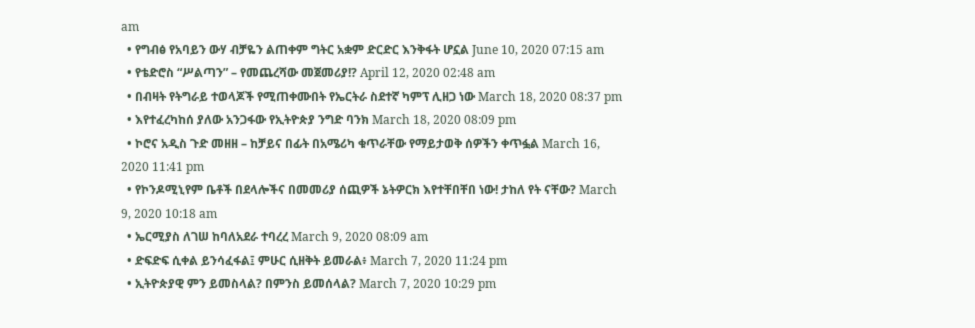am
  • የግብፅ የአባይን ውሃ ብቻዬን ልጠቀም ግትር አቋም ድርድር እንቅፋት ሆኗል June 10, 2020 07:15 am
  • የቴድሮስ “ሥልጣን” – የመጨረሻው መጀመሪያ!? April 12, 2020 02:48 am
  • በብዛት የትግራይ ተወላጆች የሚጠቀሙበት የኤርትራ ስደተኛ ካምፕ ሊዘጋ ነው March 18, 2020 08:37 pm
  • እየተፈረካከሰ ያለው አንጋፋው የኢትዮጵያ ንግድ ባንክ March 18, 2020 08:09 pm
  • ኮሮና አዲስ ጉድ መዘዘ – ከቻይና በፊት በአሜሪካ ቁጥራቸው የማይታወቅ ሰዎችን ቀጥፏል March 16, 2020 11:41 pm
  • የኮንዶሚኒየም ቤቶች በደላሎችና በመመሪያ ሰጪዎች ኔትዎርክ እየተቸበቸበ ነው! ታከለ የት ናቸው? March 9, 2020 10:18 am
  • ኤርሚያስ ለገሠ ከባለአደራ ተባረረ March 9, 2020 08:09 am
  • ድፍድፍ ሲቀል ይንሳፈፋል፤ ምሁር ሲዘቅት ይመራል፥ March 7, 2020 11:24 pm
  • ኢትዮጵያዊ ምን ይመስላል? በምንስ ይመሰላል? March 7, 2020 10:29 pm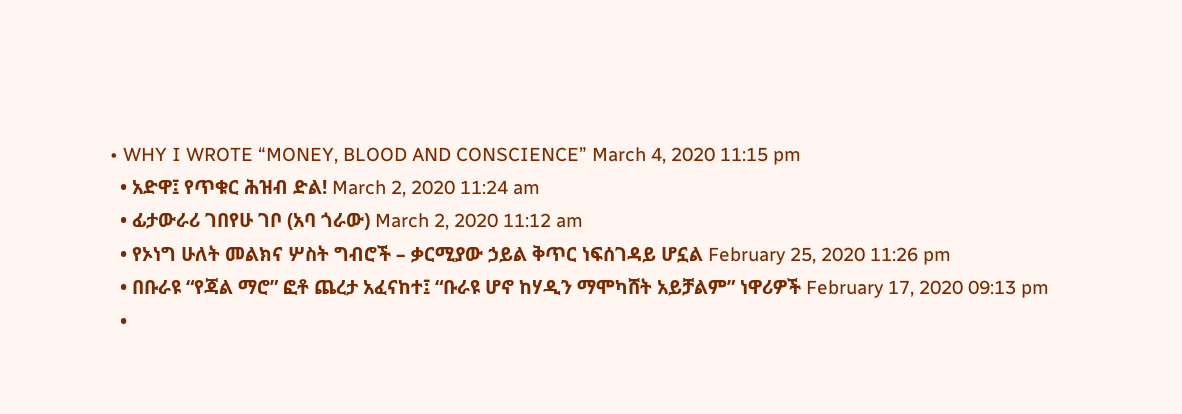• WHY I WROTE “MONEY, BLOOD AND CONSCIENCE” March 4, 2020 11:15 pm
  • አድዋ፤ የጥቁር ሕዝብ ድል! March 2, 2020 11:24 am
  • ፊታውራሪ ገበየሁ ገቦ (አባ ጎራው) March 2, 2020 11:12 am
  • የኦነግ ሁለት መልክና ሦስት ግብሮች – ቃርሚያው ኃይል ቅጥር ነፍሰገዳይ ሆኗል February 25, 2020 11:26 pm
  • በቡራዩ “የጃል ማሮ” ፎቶ ጨረታ አፈናከተ፤ “ቡራዩ ሆኖ ከሃዲን ማሞካሸት አይቻልም” ነዋሪዎች February 17, 2020 09:13 pm
  •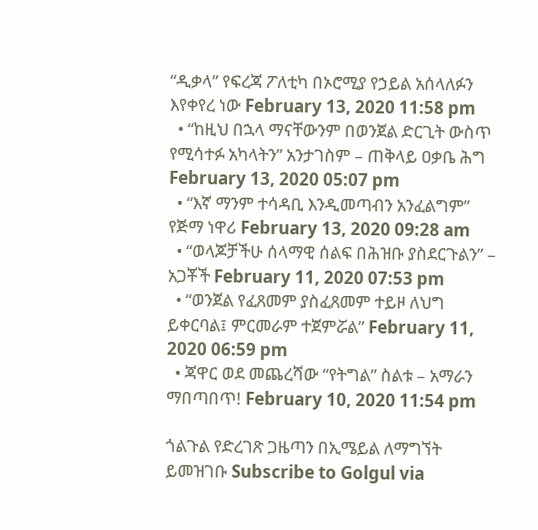“ዲቃላ” የፍረጃ ፖለቲካ በኦሮሚያ የኃይል አሰላለፉን እየቀየረ ነው February 13, 2020 11:58 pm
  • “ከዚህ በኋላ ማናቸውንም በወንጀል ድርጊት ውስጥ የሚሳተፉ አካላትን” አንታገስም – ጠቅላይ ዐቃቤ ሕግ February 13, 2020 05:07 pm
  • “እኛ ማንም ተሳዳቢ እንዲመጣብን አንፈልግም” የጅማ ነዋሪ February 13, 2020 09:28 am
  • “ወላጆቻችሁ ሰላማዊ ሰልፍ በሕዝቡ ያስደርጉልን” – አጋቾች February 11, 2020 07:53 pm
  • “ወንጀል የፈጸመም ያስፈጸመም ተይዞ ለህግ ይቀርባል፤ ምርመራም ተጀምሯል” February 11, 2020 06:59 pm
  • ጃዋር ወደ መጨረሻው “የትግል” ስልቱ – አማራን ማበጣበጥ! February 10, 2020 11:54 pm

ጎልጉል የድረገጽ ጋዜጣን በኢሜይል ለማግኘት ይመዝገቡ Subscribe to Golgul via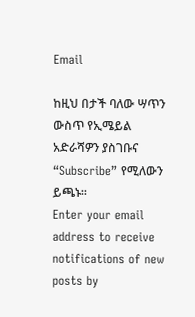Email

ከዚህ በታች ባለው ሣጥን ውስጥ የኢሜይል አድራሻዎን ያስገቡና “Subscribe” የሚለውን ይጫኑ፡፡
Enter your email address to receive notifications of new posts by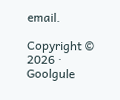email.

Copyright © 2026 · Goolgule